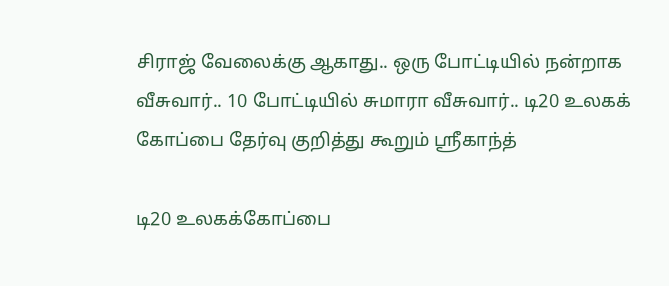சிராஜ் வேலைக்கு ஆகாது.. ஒரு போட்டியில் நன்றாக வீசுவார்.. 10 போட்டியில் சுமாரா வீசுவார்.. டி20 உலகக் கோப்பை தேர்வு குறித்து கூறும் ஸ்ரீகாந்த்

டி20 உலகக்கோப்பை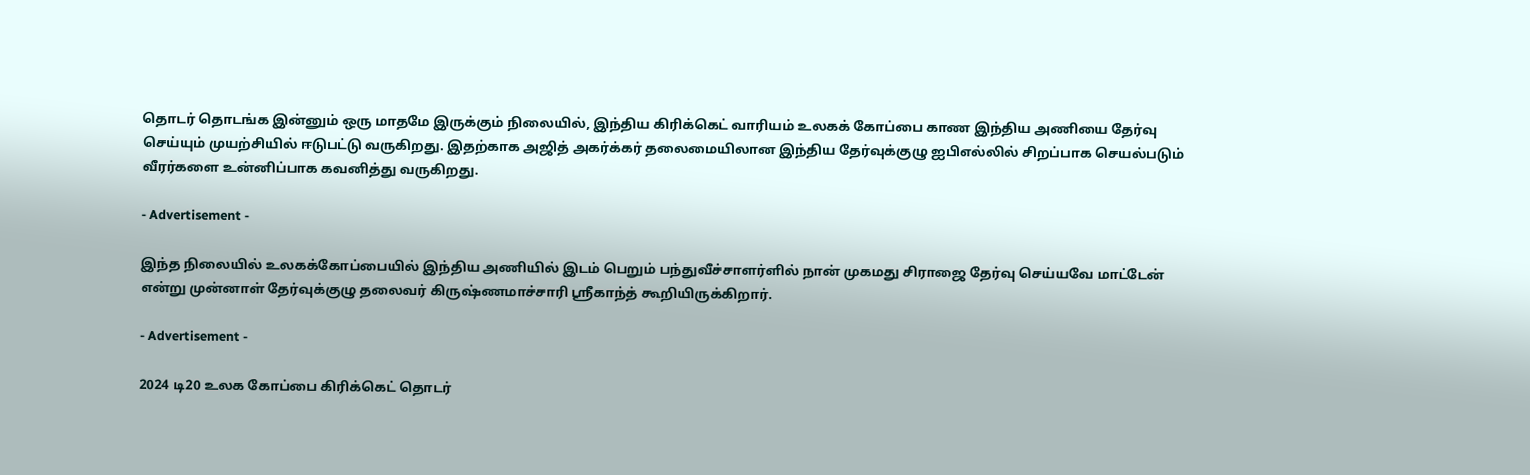தொடர் தொடங்க இன்னும் ஒரு மாதமே இருக்கும் நிலையில், இந்திய கிரிக்கெட் வாரியம் உலகக் கோப்பை காண இந்திய அணியை தேர்வு செய்யும் முயற்சியில் ஈடுபட்டு வருகிறது. இதற்காக அஜித் அகர்க்கர் தலைமையிலான இந்திய தேர்வுக்குழு ஐபிஎல்லில் சிறப்பாக செயல்படும் வீரர்களை உன்னிப்பாக கவனித்து வருகிறது.

- Advertisement -

இந்த நிலையில் உலகக்கோப்பையில் இந்திய அணியில் இடம் பெறும் பந்துவீச்சாளர்ளில் நான் முகமது சிராஜை தேர்வு செய்யவே மாட்டேன் என்று முன்னாள் தேர்வுக்குழு தலைவர் கிருஷ்ணமாச்சாரி ஸ்ரீகாந்த் கூறியிருக்கிறார்.

- Advertisement -

2024 டி20 உலக கோப்பை கிரிக்கெட் தொடர்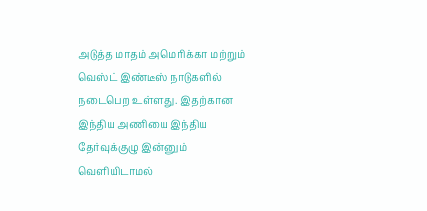அடுத்த மாதம் அமெரிக்கா மற்றும் வெஸ்ட் இண்டீஸ் நாடுகளில் நடைபெற உள்ளது. இதற்கான இந்திய அணியை இந்திய தேர்வுக்குழு இன்னும் வெளியிடாமல்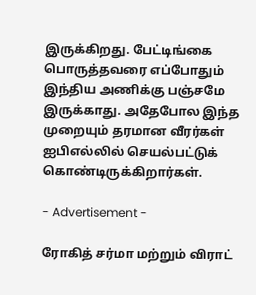இருக்கிறது. பேட்டிங்கை பொருத்தவரை எப்போதும் இந்திய அணிக்கு பஞ்சமே இருக்காது. அதேபோல இந்த முறையும் தரமான வீரர்கள் ஐபிஎல்லில் செயல்பட்டுக் கொண்டிருக்கிறார்கள்.

- Advertisement -

ரோகித் சர்மா மற்றும் விராட்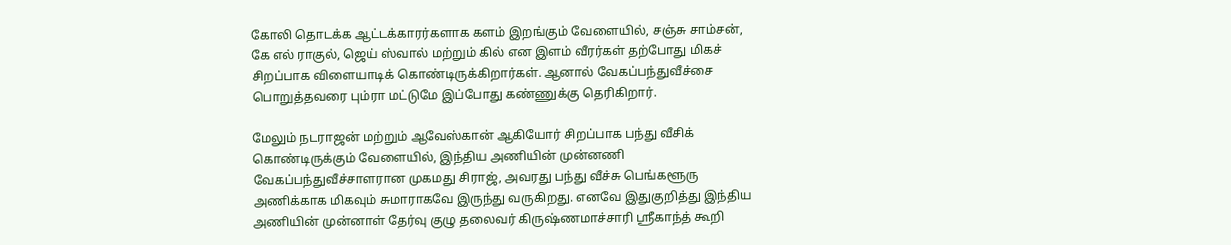கோலி தொடக்க ஆட்டக்காரர்களாக களம் இறங்கும் வேளையில், சஞ்சு சாம்சன், கே எல் ராகுல், ஜெய் ஸ்வால் மற்றும் கில் என இளம் வீரர்கள் தற்போது மிகச் சிறப்பாக விளையாடிக் கொண்டிருக்கிறார்கள். ஆனால் வேகப்பந்துவீச்சை பொறுத்தவரை பும்ரா மட்டுமே இப்போது கண்ணுக்கு தெரிகிறார்.

மேலும் நடராஜன் மற்றும் ஆவேஸ்கான் ஆகியோர் சிறப்பாக பந்து வீசிக் கொண்டிருக்கும் வேளையில், இந்திய அணியின் முன்னணி வேகப்பந்துவீச்சாளரான முகமது சிராஜ், அவரது பந்து வீச்சு பெங்களூரு அணிக்காக மிகவும் சுமாராகவே இருந்து வருகிறது. எனவே இதுகுறித்து இந்திய அணியின் முன்னாள் தேர்வு குழு தலைவர் கிருஷ்ணமாச்சாரி ஸ்ரீகாந்த் கூறி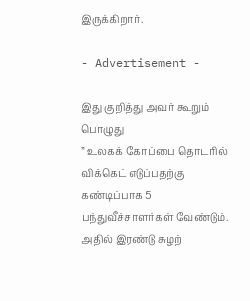இருக்கிறார்.

- Advertisement -

இது குறித்து அவர் கூறும் பொழுது
” உலகக் கோப்பை தொடரில் விக்கெட் எடுப்பதற்கு கண்டிப்பாக 5 பந்துவீச்சாளர்கள் வேண்டும். அதில் இரண்டு சுழற்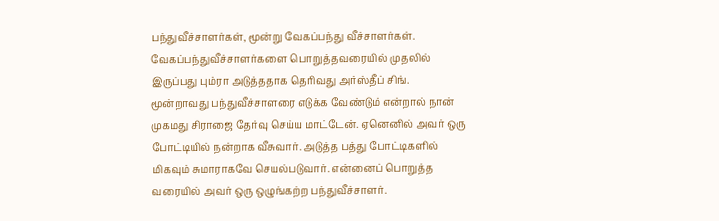பந்துவீச்சாளர்கள், மூன்று வேகப்பந்து வீச்சாளர்கள். வேகப்பந்துவீச்சாளர்களை பொறுத்தவரையில் முதலில் இருப்பது பும்ரா அடுத்ததாக தெரிவது அர்ஸ்தீப் சிங். மூன்றாவது பந்துவீச்சாளரை எடுக்க வேண்டும் என்றால் நான் முகமது சிராஜை தேர்வு செய்ய மாட்டேன். ஏனெனில் அவர் ஒரு போட்டியில் நன்றாக வீசுவார். அடுத்த பத்து போட்டிகளில் மிகவும் சுமாராகவே செயல்படுவார். என்னைப் பொறுத்த வரையில் அவர் ஒரு ஒழுங்கற்ற பந்துவீச்சாளர்.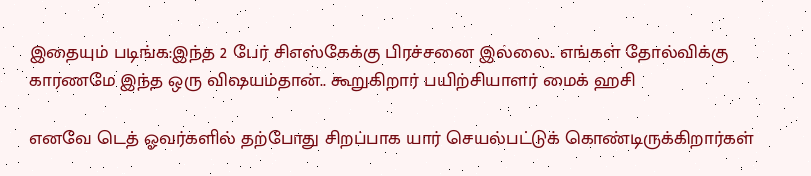இதையும் படிங்க:இந்த 2 பேர் சிஎஸ்கேக்கு பிரச்சனை இல்லை.. எங்கள் தோல்விக்கு காரணமே இந்த ஒரு விஷயம்தான்.. கூறுகிறார் பயிற்சியாளர் மைக் ஹசி

எனவே டெத் ஓவர்களில் தற்போது சிறப்பாக யார் செயல்பட்டுக் கொண்டிருக்கிறார்கள்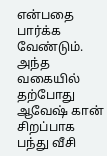என்பதை பார்க்க வேண்டும். அந்த வகையில் தற்போது ஆவேஷ் கான் சிறப்பாக பந்து வீசி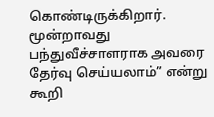கொண்டிருக்கிறார். மூன்றாவது பந்துவீச்சாளராக அவரை தேர்வு செய்யலாம்” என்று கூறி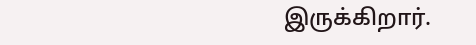இருக்கிறார்.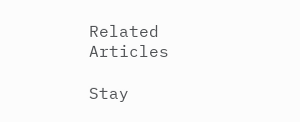Related Articles

Stay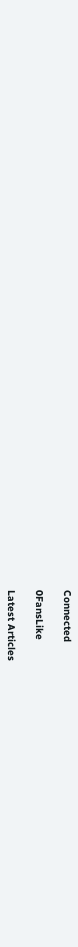Connected

0FansLike

Latest Articles